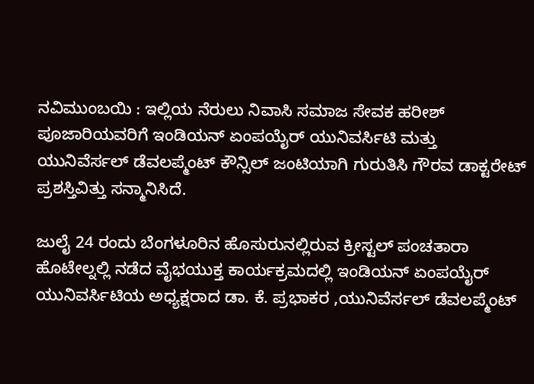ನವಿಮುಂಬಯಿ : ಇಲ್ಲಿಯ ನೆರುಲು ನಿವಾಸಿ ಸಮಾಜ ಸೇವಕ ಹರೀಶ್ ಪೂಜಾರಿಯವರಿಗೆ ಇಂಡಿಯನ್ ಏಂಪಯೈರ್ ಯುನಿವರ್ಸಿಟಿ ಮತ್ತು ಯುನಿವೆರ್ಸಲ್ ಡೆವಲಪ್ಮೆಂಟ್ ಕೌನ್ಸಿಲ್ ಜಂಟಿಯಾಗಿ ಗುರುತಿಸಿ ಗೌರವ ಡಾಕ್ಟರೇಟ್ ಪ್ರಶಸ್ತಿವಿತ್ತು ಸನ್ಮಾನಿಸಿದೆ.

ಜುಲೈ 24 ರಂದು ಬೆಂಗಳೂರಿನ ಹೊಸುರುನಲ್ಲಿರುವ ಕ್ರೀಸ್ಟಲ್ ಪಂಚತಾರಾ ಹೊಟೇಲ್ನಲ್ಲಿ ನಡೆದ ವೈಭಯುಕ್ತ ಕಾರ್ಯಕ್ರಮದಲ್ಲಿ ಇಂಡಿಯನ್ ಏಂಪಯೈರ್ ಯುನಿವರ್ಸಿಟಿಯ ಅಧ್ಯಕ್ಷರಾದ ಡಾ. ಕೆ. ಪ್ರಭಾಕರ ,ಯುನಿವೆರ್ಸಲ್ ಡೆವಲಪ್ಮೆಂಟ್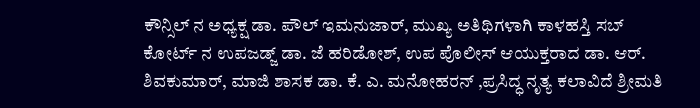ಕೌನ್ಸಿಲ್ ನ ಅಧ್ಯಕ್ಷ ಡಾ. ಪೌಲ್ ಇಮನುಜಾರ್, ಮುಖ್ಯ ಅತಿಥಿಗಳಾಗಿ ಕಾಳಹಸ್ತಿ ಸಬ್ ಕೋರ್ಟ್ ನ ಉಪಜಡ್ಜ್ ಡಾ. ಜೆ ಹರಿಡೋಶ್, ಉಪ ಪೊಲೀಸ್ ಆಯುಕ್ತರಾದ ಡಾ. ಆರ್. ಶಿವಕುಮಾರ್, ಮಾಜಿ ಶಾಸಕ ಡಾ. ಕೆ. ಎ. ಮನೋಹರನ್ ,ಪ್ರಸಿದ್ಧ ನೃತ್ಯ ಕಲಾವಿದೆ ಶ್ರೀಮತಿ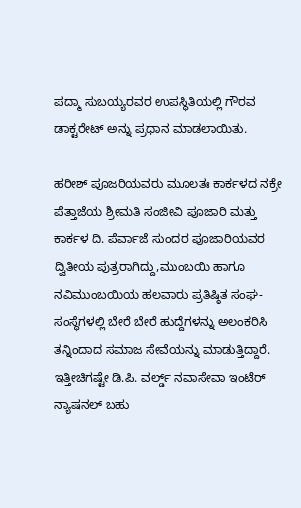ಪದ್ಮಾ ಸುಬಯ್ಯರವರ ಉಪಸ್ಥಿತಿಯಲ್ಲಿ ಗೌರವ ಡಾಕ್ಟರೇಟ್ ಅನ್ನು ಪ್ರಧಾನ ಮಾಡಲಾಯಿತು.

ಹರೀಶ್ ಪೂಜರಿಯವರು ಮೂಲತಃ ಕಾರ್ಕಳದ ನಕ್ರೇ ಪೆತ್ತಾಜೆಯ ಶ್ರೀಮತಿ ಸಂಜೀವಿ ಪೂಜಾರಿ ಮತ್ತು ಕಾರ್ಕಳ ದಿ. ಪೆರ್ವಾಜೆ ಸುಂದರ ಪೂಜಾರಿಯವರ ದ್ವಿತೀಯ ಪುತ್ರರಾಗಿದ್ದು,ಮುಂಬಯಿ ಹಾಗೂ ನವಿಮುಂಬಯಿಯ ಹಲವಾರು ಪ್ರತಿಷ್ಠಿತ ಸಂಘ-ಸಂಸ್ಥೆಗಳಲ್ಲಿ ಬೇರೆ ಬೇರೆ ಹುದ್ದೆಗಳನ್ನು ಅಲಂಕರಿಸಿ ತನ್ನಿಂದಾದ ಸಮಾಜ ಸೇವೆಯನ್ನು ಮಾಡುತ್ತಿದ್ದಾರೆ. ಇತ್ತೀಚಿಗಷ್ಟೇ ಡಿ.ಪಿ. ವರ್ಲ್ಡ್ ನವಾಸೇವಾ ಇಂಟೆರ್ ನ್ಯಾಷನಲ್ ಬಹು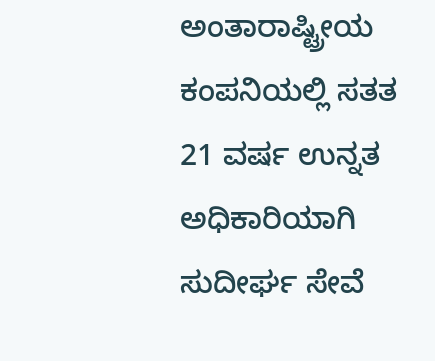ಅಂತಾರಾಷ್ಟ್ರೀಯ ಕಂಪನಿಯಲ್ಲಿ ಸತತ 21 ವರ್ಷ ಉನ್ನತ ಅಧಿಕಾರಿಯಾಗಿ ಸುದೀರ್ಘ ಸೇವೆ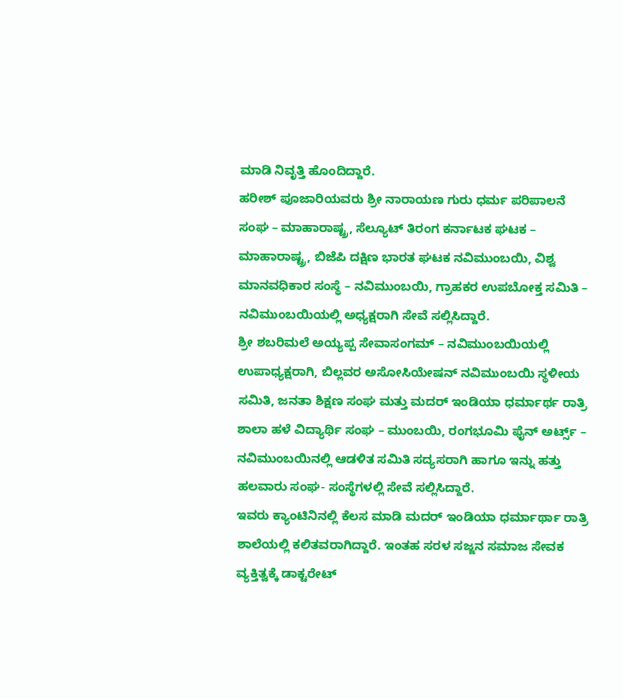ಮಾಡಿ ನಿವೃತ್ತಿ ಹೊಂದಿದ್ದಾರೆ.
ಹರೀಶ್ ಪೂಜಾರಿಯವರು ಶ್ರೀ ನಾರಾಯಣ ಗುರು ಧರ್ಮ ಪರಿಪಾಲನೆ ಸಂಘ – ಮಾಹಾರಾಷ್ಟ್ರ, ಸೆಲ್ಯೂಟ್ ತಿರಂಗ ಕರ್ನಾಟಕ ಘಟಕ – ಮಾಹಾರಾಷ್ಟ್ರ, ಬಿಜೆಪಿ ದಕ್ಷಿಣ ಭಾರತ ಘಟಕ ನವಿಮುಂಬಯಿ, ವಿಶ್ವ ಮಾನವಧಿಕಾರ ಸಂಸ್ಥೆ – ನವಿಮುಂಬಯಿ, ಗ್ರಾಹಕರ ಉಪಬೋಕ್ತ ಸಮಿತಿ – ನವಿಮುಂಬಯಿಯಲ್ಲಿ ಅಧ್ಯಕ್ಷರಾಗಿ ಸೇವೆ ಸಲ್ಲಿಸಿದ್ದಾರೆ.
ಶ್ರೀ ಶಬರಿಮಲೆ ಅಯ್ಯಪ್ಪ ಸೇವಾಸಂಗಮ್ – ನವಿಮುಂಬಯಿಯಲ್ಲಿ ಉಪಾಧ್ಯಕ್ಷರಾಗಿ, ಬಿಲ್ಲವರ ಅಸೋಸಿಯೇಷನ್ ನವಿಮುಂಬಯಿ ಸ್ಥಳೀಯ ಸಮಿತಿ, ಜನತಾ ಶಿಕ್ಷಣ ಸಂಘ ಮತ್ತು ಮದರ್ ಇಂಡಿಯಾ ಧರ್ಮಾರ್ಥ ರಾತ್ರಿ ಶಾಲಾ ಹಳೆ ವಿದ್ಯಾರ್ಥಿ ಸಂಘ – ಮುಂಬಯಿ, ರಂಗಭೂಮಿ ಫೈನ್ ಅರ್ಟ್ಸ್ – ನವಿಮುಂಬಯಿನಲ್ಲಿ ಆಡಳಿತ ಸಮಿತಿ ಸದ್ಯಸರಾಗಿ ಹಾಗೂ ಇನ್ನು ಹತ್ತು ಹಲವಾರು ಸಂಘ- ಸಂಸ್ಥೆಗಳಲ್ಲಿ ಸೇವೆ ಸಲ್ಲಿಸಿದ್ದಾರೆ.
ಇವರು ಕ್ಯಾಂಟಿನಿನಲ್ಲಿ ಕೆಲಸ ಮಾಡಿ ಮದರ್ ಇಂಡಿಯಾ ಧರ್ಮಾರ್ಥಾ ರಾತ್ರಿ ಶಾಲೆಯಲ್ಲಿ ಕಲಿತವರಾಗಿದ್ದಾರೆ. ಇಂತಹ ಸರಳ ಸಜ್ಜನ ಸಮಾಜ ಸೇವಕ ವ್ಯಕ್ತಿತ್ವಕ್ಕೆ ಡಾಕ್ಟರೇಟ್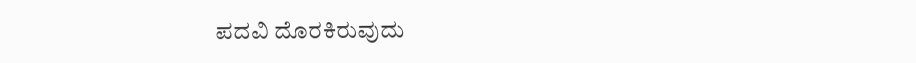ಪದವಿ ದೊರಕಿರುವುದು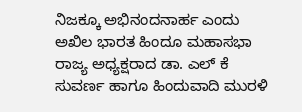ನಿಜಕ್ಕೂ ಅಭಿನಂದನಾರ್ಹ ಎಂದು ಅಖಿಲ ಭಾರತ ಹಿಂದೂ ಮಹಾಸಭಾ ರಾಜ್ಯ ಅಧ್ಯಕ್ಷರಾದ ಡಾ. ಎಲ್ ಕೆ ಸುವರ್ಣ ಹಾಗೂ ಹಿಂದುವಾದಿ ಮುರಳಿ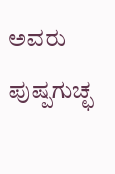ಅವರು ಪುಷ್ಪಗುಚ್ಛ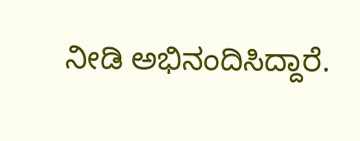ನೀಡಿ ಅಭಿನಂದಿಸಿದ್ದಾರೆ.